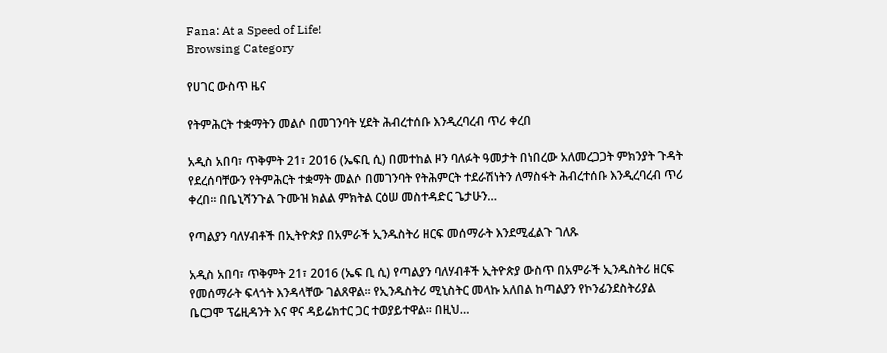Fana: At a Speed of Life!
Browsing Category

የሀገር ውስጥ ዜና

የትምሕርት ተቋማትን መልሶ በመገንባት ሂደት ሕብረተሰቡ እንዲረባረብ ጥሪ ቀረበ

አዲስ አበባ፣ ጥቅምት 21፣ 2016 (ኤፍቢ ሲ) በመተከል ዞን ባለፉት ዓመታት በነበረው አለመረጋጋት ምክንያት ጉዳት የደረሰባቸውን የትምሕርት ተቋማት መልሶ በመገንባት የትሕምርት ተደራሽነትን ለማስፋት ሕብረተሰቡ እንዲረባረብ ጥሪ ቀረበ፡፡ በቤኒሻንጉል ጉሙዝ ክልል ምክትል ርዕሠ መስተዳድር ጌታሁን…

የጣልያን ባለሃብቶች በኢትዮጵያ በአምራች ኢንዱስትሪ ዘርፍ መሰማራት እንደሚፈልጉ ገለጹ

አዲስ አበባ፣ ጥቅምት 21፣ 2016 (ኤፍ ቢ ሲ) የጣልያን ባለሃብቶች ኢትዮጵያ ውስጥ በአምራች ኢንዱስትሪ ዘርፍ የመሰማራት ፍላጎት እንዳላቸው ገልጸዋል፡፡ የኢንዱስትሪ ሚኒስትር መላኩ አለበል ከጣልያን የኮንፊንደስትሪያል ቤርጋሞ ፕሬዚዳንት እና ዋና ዳይሬክተር ጋር ተወያይተዋል፡፡ በዚህ…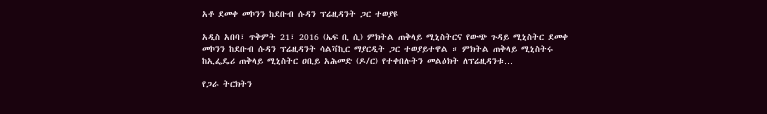አቶ ደመቀ መኮንን ከደቡብ ሱዳን ፕሬዚዳንት ጋር ተወያዩ

አዲስ አበባ፣ ጥቅምት 21፣ 2016 (ኤፍ ቢ ሲ) ምክትል ጠቅላይ ሚኒስትርና የውጭ ጉዳይ ሚኒስትር ደመቀ መኮንን ከደቡብ ሱዳን ፕሬዚዳንት ሳልቫኪር ማያርዲት ጋር ተወያይተዋል ። ምክትል ጠቅላይ ሚኒስትሩ ከኢፌዴሪ ጠቅላይ ሚኒስትር ዐቢይ አሕመድ (ዶ/ር) የተቀበሉትን መልዕክት ለፕሬዚዳንቱ…

የጋራ ትርክትን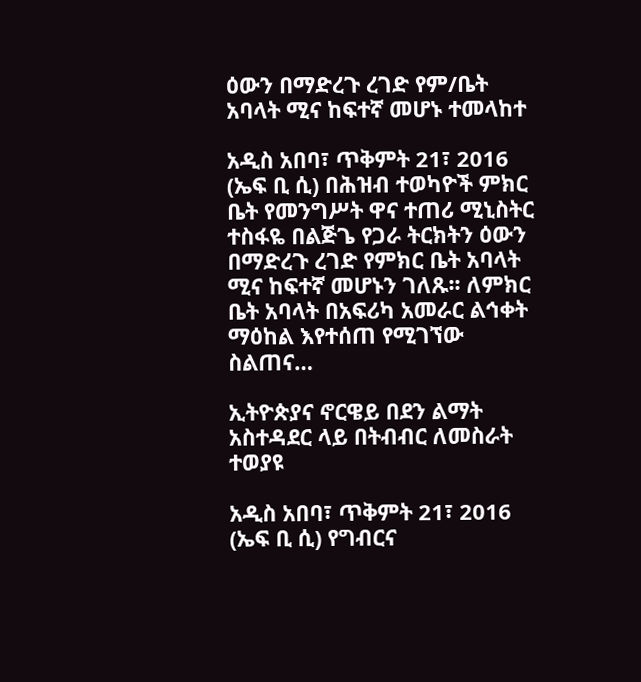ዕውን በማድረጉ ረገድ የም/ቤት አባላት ሚና ከፍተኛ መሆኑ ተመላከተ

አዲስ አበባ፣ ጥቅምት 21፣ 2016 (ኤፍ ቢ ሲ) በሕዝብ ተወካዮች ምክር ቤት የመንግሥት ዋና ተጠሪ ሚኒስትር ተስፋዬ በልጅጌ የጋራ ትርክትን ዕውን በማድረጉ ረገድ የምክር ቤት አባላት ሚና ከፍተኛ መሆኑን ገለጹ፡፡ ለምክር ቤት አባላት በአፍሪካ አመራር ልኅቀት ማዕከል እየተሰጠ የሚገኘው ስልጠና…

ኢትዮጵያና ኖርዌይ በደን ልማት አስተዳደር ላይ በትብብር ለመስራት ተወያዩ

አዲስ አበባ፣ ጥቅምት 21፣ 2016 (ኤፍ ቢ ሲ) የግብርና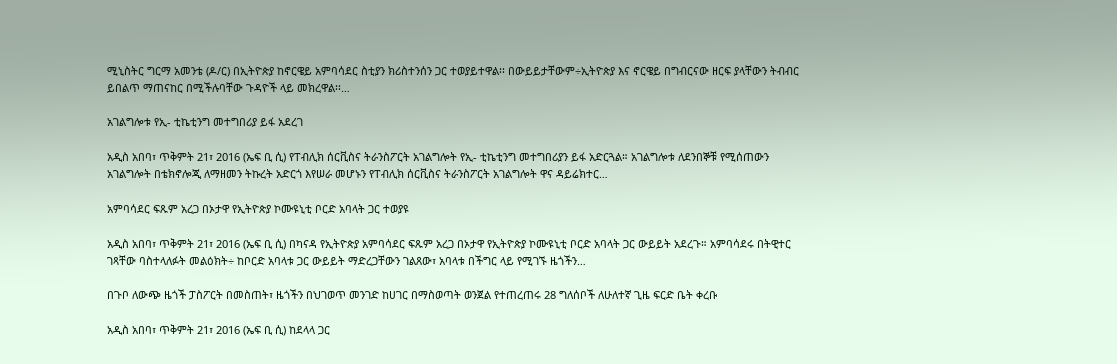ሚኒስትር ግርማ አመንቴ (ዶ/ር) በኢትዮጵያ ከኖርዌይ አምባሳደር ስቲያን ክሪስተንሰን ጋር ተወያይተዋል፡፡ በውይይታቸውም÷ኢትዮጵያ እና ኖርዌይ በግብርናው ዘርፍ ያላቸውን ትብብር ይበልጥ ማጠናከር በሚችሉባቸው ጉዳዮች ላይ መክረዋል፡፡…

አገልግሎቱ የኢ- ቲኬቲንግ መተግበሪያ ይፋ አደረገ

አዲስ አበባ፣ ጥቅምት 21፣ 2016 (ኤፍ ቢ ሲ) የፐብሊክ ሰርቪስና ትራንስፖርት አገልግሎት የኢ- ቲኬቲንግ መተግበሪያን ይፋ አድርጓል። አገልግሎቱ ለደንበኞቹ የሚሰጠውን አገልግሎት በቴክኖሎጂ ለማዘመን ትኩረት አድርጎ እየሠራ መሆኑን የፐብሊክ ሰርቪስና ትራንስፖርት አገልግሎት ዋና ዳይሬክተር…

አምባሳደር ፍጹም አረጋ በኦታዋ የኢትዮጵያ ኮሙዩኒቲ ቦርድ አባላት ጋር ተወያዩ

አዲስ አበባ፣ ጥቅምት 21፣ 2016 (ኤፍ ቢ ሲ) በካናዳ የኢትዮጵያ አምባሳደር ፍጹም አረጋ በኦታዋ የኢትዮጵያ ኮሙዩኒቲ ቦርድ አባላት ጋር ውይይት አደረጉ። አምባሳደሩ በትዊተር ገጻቸው ባስተላለፉት መልዕክት÷ ከቦርድ አባላቱ ጋር ውይይት ማድረጋቸውን ገልጸው፣ አባላቱ በችግር ላይ የሚገኙ ዜጎችን…

በጉቦ ለውጭ ዜጎች ፓስፖርት በመስጠት፣ ዜጎችን በህገወጥ መንገድ ከሀገር በማስወጣት ወንጀል የተጠረጠሩ 28 ግለሰቦች ለሁለተኛ ጊዜ ፍርድ ቤት ቀረቡ

አዲስ አበባ፣ ጥቅምት 21፣ 2016 (ኤፍ ቢ ሲ) ከደላላ ጋር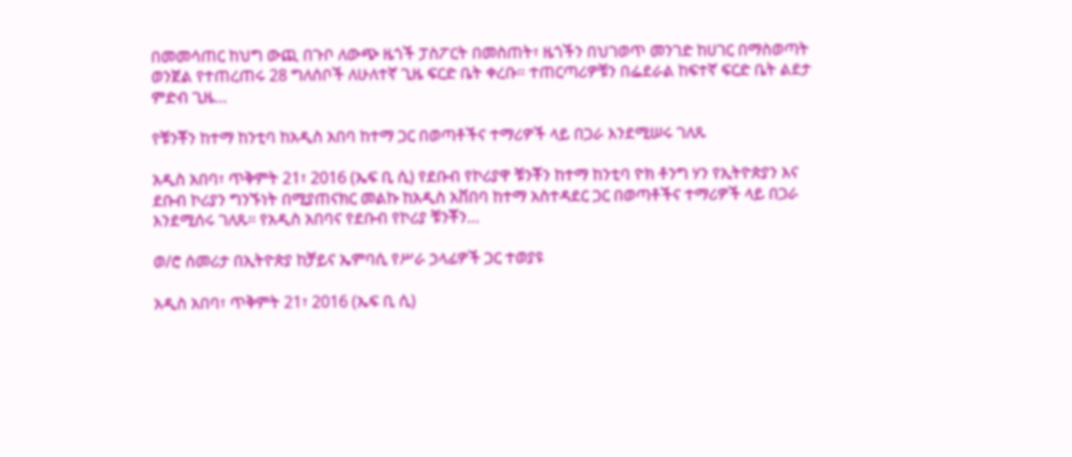በመመሳጠር ከህግ ውጪ በጉቦ ለውጭ ዜጎች ፓስፖርት በመስጠት፣ ዜጎችን በህገወጥ መንገድ ከሀገር በማስወጣት ወንጀል የተጠረጠሩ 28 ግለሰቦች ለሁለተኛ ጊዜ ፍርድ ቤት ቀረቡ። ተጠርጣሪዎቹን በፌደራል ከፍተኛ ፍርድ ቤት ልደታ ምድብ ጊዜ…

የቹንቾን ከተማ ከንቲባ ከአዲስ አበባ ከተማ ጋር በወጣቶችና ተማሪዎች ላይ በጋራ እንደሚሠሩ ገለጹ

አዲስ አበባ፣ ጥቅምት 21፣ 2016 (ኤፍ ቢ ሲ) የደቡብ የኮሪያዋ ቹንቾን ከተማ ከንቲባ ዮክ ቶንግ ሃን የኢትዮጵያን እና ደቡብ ኮሪያን ግንኙነት በሚያጠናክር መልኩ ከአዲስ አቨበባ ከተማ አስተዳደር ጋር በወጣቶችና ተማሪዎች ላይ በጋራ እንደሚሰሩ ገለጹ። የአዲስ አበባና የደቡብ የኮሪያ ቹንቾን…

ወ/ሮ ሰመሪታ በኢትዮጵያ ከቻይና ኤምባሲ የሥራ ኃላፊዎች ጋር ተወያዩ

አዲስ አበባ፣ ጥቅምት 21፣ 2016 (ኤፍ ቢ ሲ)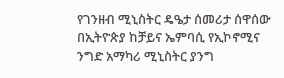የገንዘብ ሚኒስትር ዴዔታ ሰመሪታ ሰዋሰው በኢትዮጵያ ከቻይና ኤምባሲ የኢኮኖሚና ንግድ አማካሪ ሚኒስትር ያንግ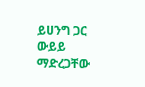ይሀንግ ጋር ውይይ ማድረጋቸው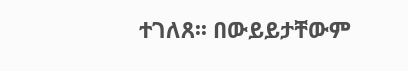ተገለጸ፡፡ በውይይታቸውም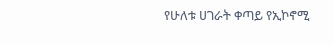የሁለቱ ሀገራት ቀጣይ የኢኮኖሚ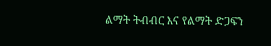ልማት ትብብር እና የልማት ድጋፍን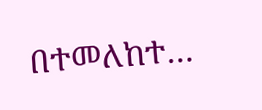በተመለከተ…